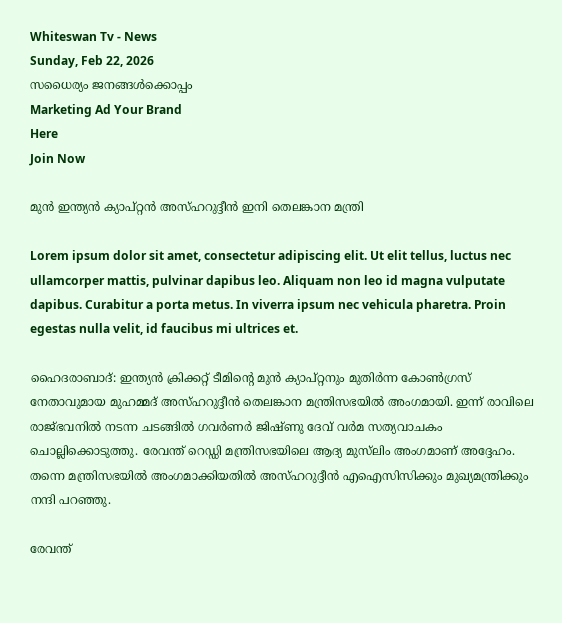Whiteswan Tv - News
Sunday, Feb 22, 2026
സധൈര്യം ജനങ്ങൾക്കൊപ്പം
Marketing Ad Your Brand
Here
Join Now

മുൻ ഇന്ത്യൻ ക്യാപ്റ്റൻ അസ്ഹറുദ്ദീൻ ഇനി തെലങ്കാന മന്ത്രി

Lorem ipsum dolor sit amet, consectetur adipiscing elit. Ut elit tellus, luctus nec ullamcorper mattis, pulvinar dapibus leo. Aliquam non leo id magna vulputate dapibus. Curabitur a porta metus. In viverra ipsum nec vehicula pharetra. Proin egestas nulla velit, id faucibus mi ultrices et.

ഹൈദരാബാദ്: ഇന്ത്യൻ ക്രിക്കറ്റ് ടീമിന്റെ മുൻ ക്യാപ്റ്റനും മുതിർന്ന കോൺഗ്രസ് നേതാവുമായ മുഹമ്മദ് അസ്ഹറുദ്ദീൻ തെലങ്കാന മന്ത്രിസഭയിൽ അംഗമായി. ഇന്ന് രാവിലെ രാജ്ഭവനിൽ നടന്ന ചടങ്ങിൽ ഗവർണർ ജിഷ്ണു ദേവ് വർമ സത്യവാചകം ചൊല്ലിക്കൊടുത്തു. രേവന്ത് റെഡ്ഡി മന്ത്രിസഭയിലെ ആദ്യ മുസ്‌ലിം അംഗമാണ് അദ്ദേഹം. തന്നെ മന്ത്രിസഭയിൽ അംഗമാക്കിയതിൽ അസ്ഹറുദ്ദീൻ എഐസിസിക്കും മുഖ്യമന്ത്രിക്കും നന്ദി പറഞ്ഞു.

രേവന്ത്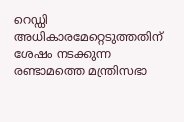റെഡ്ഡി അധികാരമേറ്റെടുത്തതിന് ശേഷം നടക്കുന്ന രണ്ടാമത്തെ മന്ത്രിസഭാ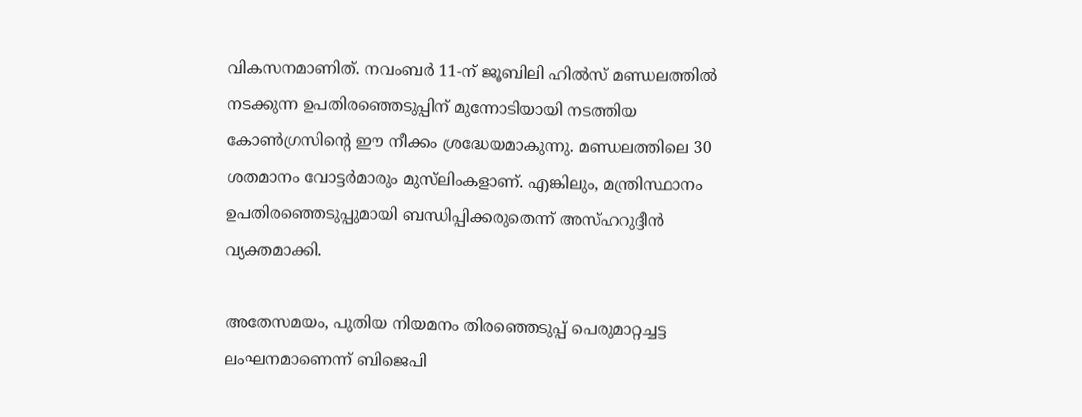വികസനമാണിത്. നവംബർ 11-ന് ജൂബിലി ഹിൽസ് മണ്ഡലത്തിൽ നടക്കുന്ന ഉപതിരഞ്ഞെടുപ്പിന് മുന്നോടിയായി നടത്തിയ കോൺഗ്രസിന്റെ ഈ നീക്കം ശ്രദ്ധേയമാകുന്നു. മണ്ഡലത്തിലെ 30 ശതമാനം വോട്ടർമാരും മുസ്‌ലിംകളാണ്. എങ്കിലും, മന്ത്രിസ്ഥാനം ഉപതിരഞ്ഞെടുപ്പുമായി ബന്ധിപ്പിക്കരുതെന്ന് അസ്ഹറുദ്ദീൻ വ്യക്തമാക്കി.

അതേസമയം, പുതിയ നിയമനം തിരഞ്ഞെടുപ്പ് പെരുമാറ്റച്ചട്ട ലംഘനമാണെന്ന് ബിജെപി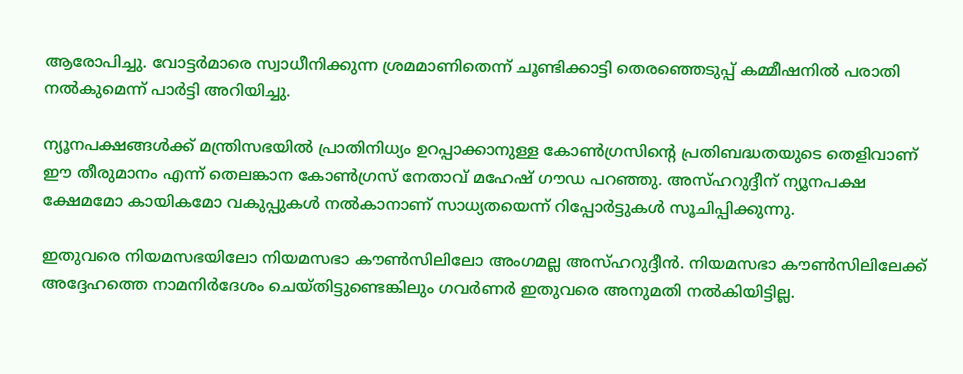ആരോപിച്ചു. വോട്ടർമാരെ സ്വാധീനിക്കുന്ന ശ്രമമാണിതെന്ന് ചൂണ്ടിക്കാട്ടി തെരഞ്ഞെടുപ്പ് കമ്മീഷനിൽ പരാതി നൽകുമെന്ന് പാർട്ടി അറിയിച്ചു.

ന്യൂനപക്ഷങ്ങൾക്ക് മന്ത്രിസഭയിൽ പ്രാതിനിധ്യം ഉറപ്പാക്കാനുള്ള കോൺഗ്രസിന്റെ പ്രതിബദ്ധതയുടെ തെളിവാണ് ഈ തീരുമാനം എന്ന് തെലങ്കാന കോൺഗ്രസ് നേതാവ് മഹേഷ് ഗൗഡ പറഞ്ഞു. അസ്ഹറുദ്ദീന് ന്യൂനപക്ഷ ക്ഷേമമോ കായികമോ വകുപ്പുകൾ നൽകാനാണ് സാധ്യതയെന്ന് റിപ്പോർട്ടുകൾ സൂചിപ്പിക്കുന്നു.

ഇതുവരെ നിയമസഭയിലോ നിയമസഭാ കൗൺസിലിലോ അംഗമല്ല അസ്ഹറുദ്ദീൻ. നിയമസഭാ കൗൺസിലിലേക്ക് അദ്ദേഹത്തെ നാമനിർദേശം ചെയ്തിട്ടുണ്ടെങ്കിലും ഗവർണർ ഇതുവരെ അനുമതി നൽകിയിട്ടില്ല.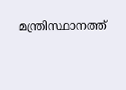മന്ത്രിസ്ഥാനത്ത്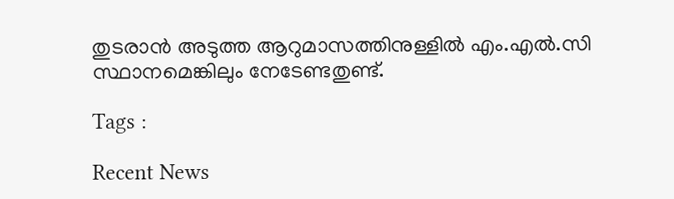തുടരാൻ അടുത്ത ആറുമാസത്തിനുള്ളിൽ എം.എൽ.സി സ്ഥാനമെങ്കിലും നേടേണ്ടതുണ്ട്.

Tags :

Recent News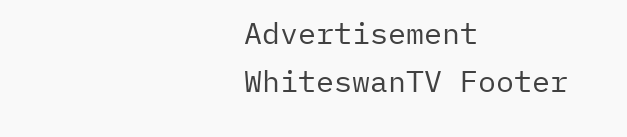Advertisement
WhiteswanTV Footer